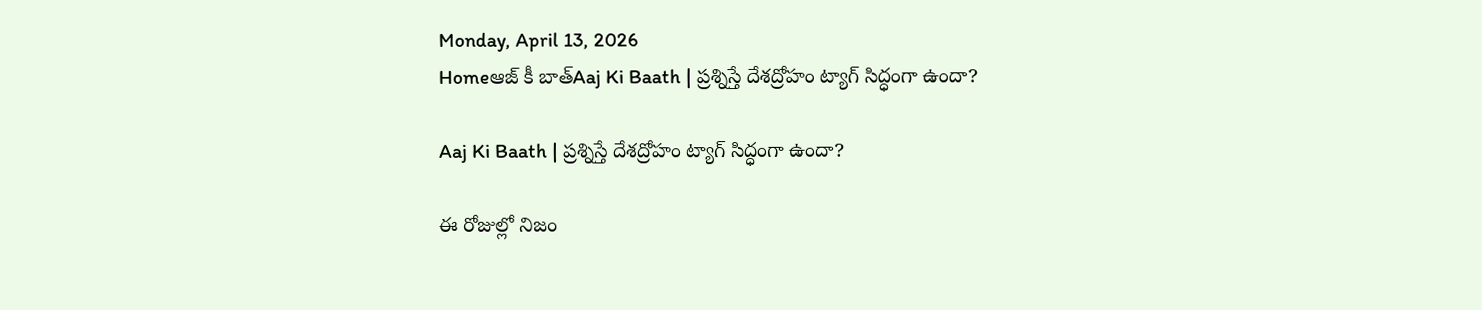Monday, April 13, 2026
Homeఆజ్ కీ బాత్Aaj Ki Baath | ప్రశ్నిస్తే దేశద్రోహం ట్యాగ్ సిద్ధంగా ఉందా?

Aaj Ki Baath | ప్రశ్నిస్తే దేశద్రోహం ట్యాగ్ సిద్ధంగా ఉందా?

ఈ రోజుల్లో నిజం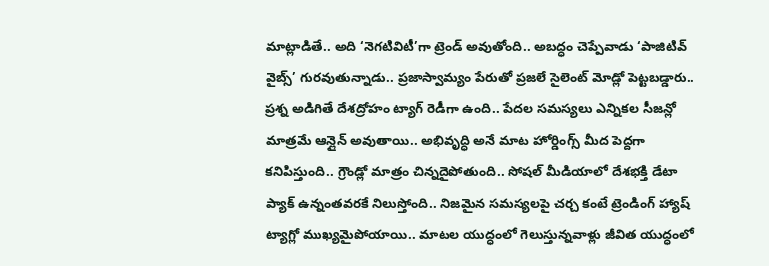మాట్లాడితే.. అది ‘నెగటివిటీ’గా ట్రెండ్ అవుతోంది.. అబద్ధం చెప్పేవాడు ‘పాజిటివ్ వైబ్స్’ గురవుతున్నాడు.. ప్రజాస్వామ్యం పేరుతో ప్రజలే సైలెంట్ మోడ్లో పెట్టబడ్డారు.. ప్రశ్న అడిగితే దేశద్రోహం ట్యాగ్ రెడీగా ఉంది.. పేదల సమస్యలు ఎన్నికల సీజన్లో మాత్రమే ఆన్లైన్ అవుతాయి.. అభివృద్ధి అనే మాట హోర్డింగ్స్ మీద పెద్దగా కనిపిస్తుంది.. గ్రౌండ్లో మాత్రం చిన్నదైపోతుంది.. సోషల్ మీడియాలో దేశభక్తి డేటా ప్యాక్ ఉన్నంతవరకే నిలుస్తోంది.. నిజమైన సమస్యలపై చర్చ కంటే ట్రెండింగ్ హ్యాష్ ట్యాగ్లో ముఖ్యమైపోయాయి.. మాటల యుద్ధంలో గెలుస్తున్నవాళ్లు జీవిత యుద్ధంలో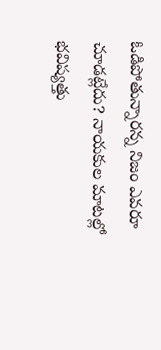ఓడిపోతున్నారన్న నిజం ఎవరూ చూడట్లేదు? నాయకుల మాటల్లో భవిష్యత్తు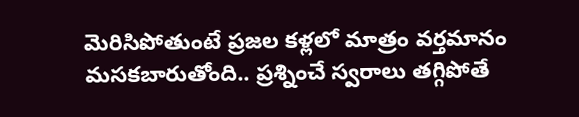మెరిసిపోతుంటే ప్రజల కళ్లలో మాత్రం వర్తమానం మసకబారుతోంది.. ప్రశ్నించే స్వరాలు తగ్గిపోతే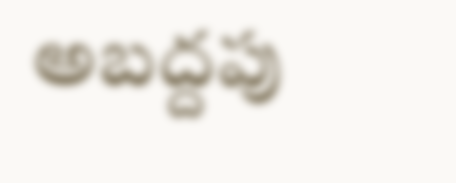అబద్దపు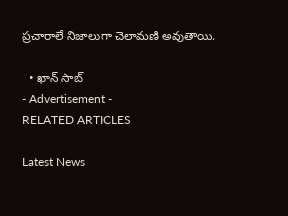ప్రచారాలే నిజాలుగా చెలామణి అవుతాయి.

  • ఖాన్ సాబ్
- Advertisement -
RELATED ARTICLES

Latest News